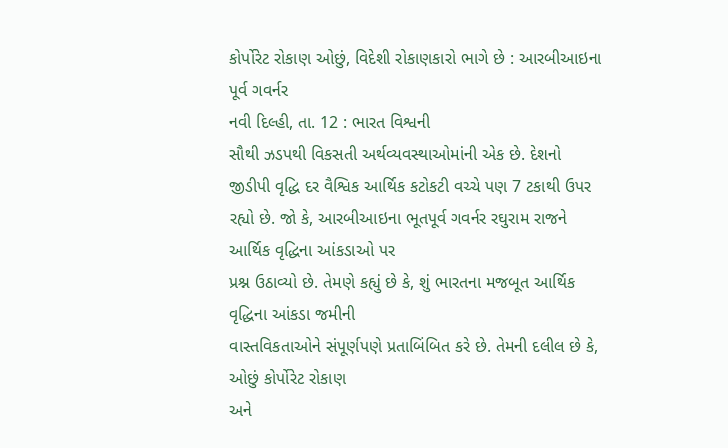કોર્પોરેટ રોકાણ ઓછું, વિદેશી રોકાણકારો ભાગે છે : આરબીઆઇના પૂર્વ ગવર્નર
નવી દિલ્હી, તા. 12 : ભારત વિશ્વની
સૌથી ઝડપથી વિકસતી અર્થવ્યવસ્થાઓમાંની એક છે. દેશનો જીડીપી વૃદ્ધિ દર વૈશ્વિક આર્થિક કટોકટી વચ્ચે પણ 7 ટકાથી ઉપર
રહ્યો છે. જો કે, આરબીઆઇના ભૂતપૂર્વ ગવર્નર રઘુરામ રાજને આર્થિક વૃદ્ધિના આંકડાઓ પર
પ્રશ્ન ઉઠાવ્યો છે. તેમણે કહ્યું છે કે, શું ભારતના મજબૂત આર્થિક વૃદ્ધિના આંકડા જમીની
વાસ્તવિકતાઓને સંપૂર્ણપણે પ્રતાબિંબિત કરે છે. તેમની દલીલ છે કે, ઓછું કોર્પોરેટ રોકાણ
અને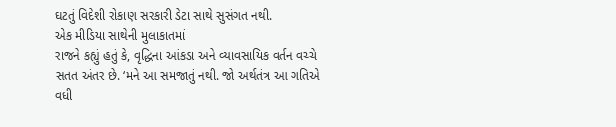ઘટતું વિદેશી રોકાણ સરકારી ડેટા સાથે સુસંગત નથી.
એક મીડિયા સાથેની મુલાકાતમાં
રાજને કહ્યું હતું કે, વૃદ્ધિના આંકડા અને વ્યાવસાયિક વર્તન વચ્ચે સતત અંતર છે. ‘મને આ સમજાતું નથી. જો અર્થતંત્ર આ ગતિએ વધી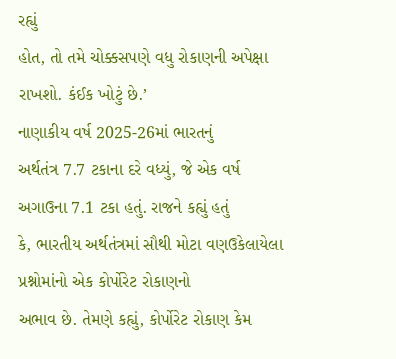રહ્યું
હોત, તો તમે ચોક્કસપણે વધુ રોકાણની અપેક્ષા રાખશો. કંઈક ખોટું છે.’
નાણાકીય વર્ષ 2025-26માં ભારતનું
અર્થતંત્ર 7.7 ટકાના દરે વધ્યું, જે એક વર્ષ અગાઉના 7.1 ટકા હતું. રાજને કહ્યું હતું
કે, ભારતીય અર્થતંત્રમાં સૌથી મોટા વણઉકેલાયેલા પ્રશ્નોમાંનો એક કોર્પોરેટ રોકાણનો
અભાવ છે. તેમણે કહ્યું, કોર્પોરેટ રોકાણ કેમ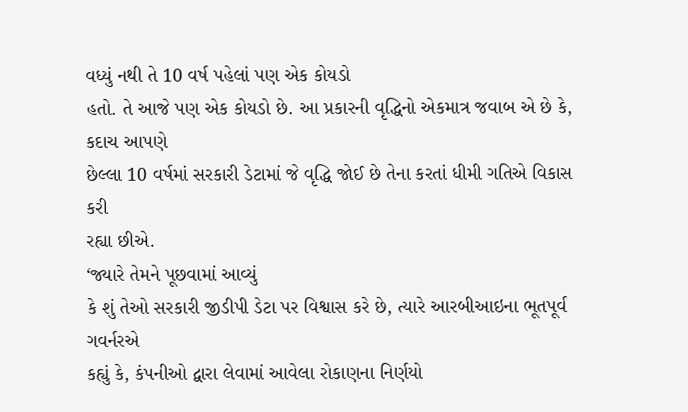વધ્યું નથી તે 10 વર્ષ પહેલાં પણ એક કોયડો
હતો. તે આજે પણ એક કોયડો છે. આ પ્રકારની વૃદ્ધિનો એકમાત્ર જવાબ એ છે કે, કદાચ આપણે
છેલ્લા 10 વર્ષમાં સરકારી ડેટામાં જે વૃદ્ધિ જોઈ છે તેના કરતાં ધીમી ગતિએ વિકાસ કરી
રહ્યા છીએ.
‘જ્યારે તેમને પૂછવામાં આવ્યું
કે શું તેઓ સરકારી જીડીપી ડેટા પર વિશ્વાસ કરે છે, ત્યારે આરબીઆઇના ભૂતપૂર્વ ગવર્નરએ
કહ્યું કે, કંપનીઓ દ્વારા લેવામાં આવેલા રોકાણના નિર્ણયો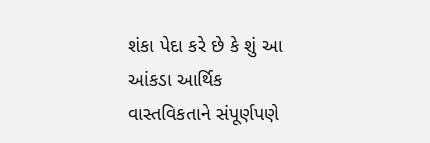શંકા પેદા કરે છે કે શું આ
આંકડા આર્થિક વાસ્તવિકતાને સંપૂર્ણપણે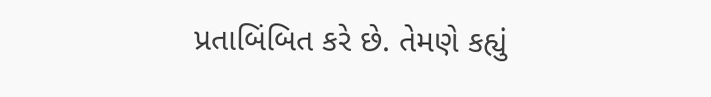પ્રતાબિંબિત કરે છે. તેમણે કહ્યું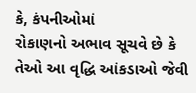કે, કંપનીઓમાં
રોકાણનો અભાવ સૂચવે છે કે તેઓ આ વૃદ્ધિ આંકડાઓ જેવી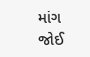માંગ જોઈ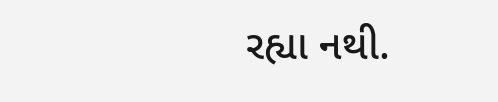રહ્યા નથી.